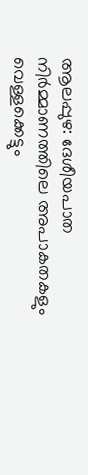ആലപ്പുഴ: ദേശീയപാത നിർമ്മാണത്തിലെ അപാകതകളും വെള്ളക്കെട്ടും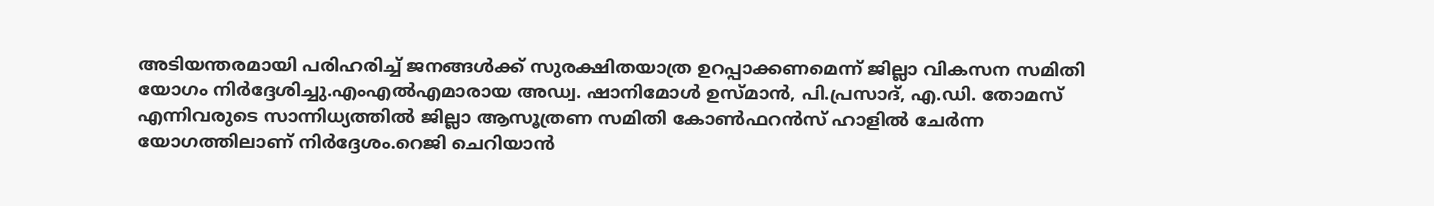അടിയന്തരമായി പരിഹരിച്ച് ജനങ്ങൾക്ക് സുരക്ഷിതയാത്ര ഉറപ്പാക്കണമെന്ന് ജില്ലാ വികസന സമിതി യോഗം നിർദ്ദേശിച്ചു.എംഎൽഎമാരായ അഡ്വ. ഷാനിമോൾ ഉസ്മാൻ, പി.പ്രസാദ്, എ.ഡി. തോമസ് എന്നിവരുടെ സാന്നിധ്യത്തിൽ ജില്ലാ ആസൂത്രണ സമിതി കോൺഫറൻസ് ഹാളിൽ ചേർന്ന യോഗത്തിലാണ് നിർദ്ദേശം.റെജി ചെറിയാൻ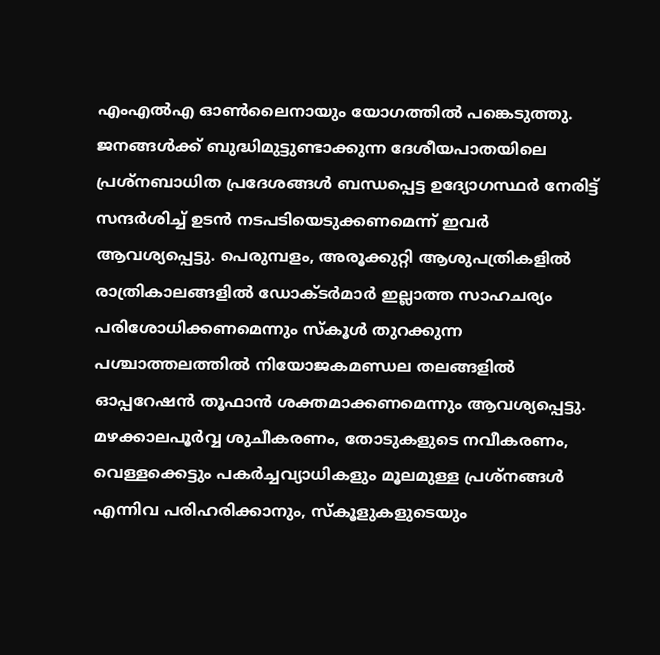എംഎൽഎ ഓൺലൈനായും യോഗത്തിൽ പങ്കെടുത്തു.
ജനങ്ങൾക്ക് ബുദ്ധിമുട്ടുണ്ടാക്കുന്ന ദേശീയപാതയിലെ പ്രശ്നബാധിത പ്രദേശങ്ങൾ ബന്ധപ്പെട്ട ഉദ്യോഗസ്ഥർ നേരിട്ട് സന്ദർശിച്ച് ഉടൻ നടപടിയെടുക്കണമെന്ന് ഇവർ ആവശ്യപ്പെട്ടു. പെരുമ്പളം, അരൂക്കുറ്റി ആശുപത്രികളിൽ രാത്രികാലങ്ങളിൽ ഡോക്ടർമാർ ഇല്ലാത്ത സാഹചര്യം പരിശോധിക്കണമെന്നും സ്കൂൾ തുറക്കുന്ന പശ്ചാത്തലത്തിൽ നിയോജകമണ്ഡല തലങ്ങളിൽ ഓപ്പറേഷൻ തൂഫാൻ ശക്തമാക്കണമെന്നും ആവശ്യപ്പെട്ടു.
മഴക്കാലപൂർവ്വ ശുചീകരണം, തോടുകളുടെ നവീകരണം, വെള്ളക്കെട്ടും പകർച്ചവ്യാധികളും മൂലമുള്ള പ്രശ്നങ്ങൾ എന്നിവ പരിഹരിക്കാനും, സ്കൂളുകളുടെയും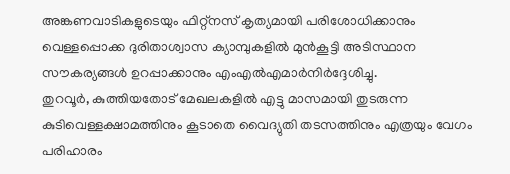അങ്കണവാടികളുടെയും ഫിറ്റ്നസ് കൃത്യമായി പരിശോധിക്കാനും വെള്ളപ്പൊക്ക ദുരിതാശ്വാസ ക്യാമ്പുകളിൽ മുൻകൂട്ടി അടിസ്ഥാന സൗകര്യങ്ങൾ ഉറപ്പാക്കാനും എംഎൽഎമാർനിർദ്ദേശിച്ചു.
തുറവൂർ, കുത്തിയതോട് മേഖലകളിൽ എട്ടു മാസമായി തുടരുന്ന കുടിവെള്ളക്ഷാമത്തിനും കൂടാതെ വൈദ്യുതി തടസത്തിനും എത്രയും വേഗം പരിഹാരം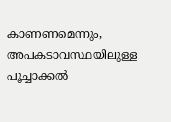കാണണമെന്നും, അപകടാവസ്ഥയിലുള്ള പൂച്ചാക്കൽ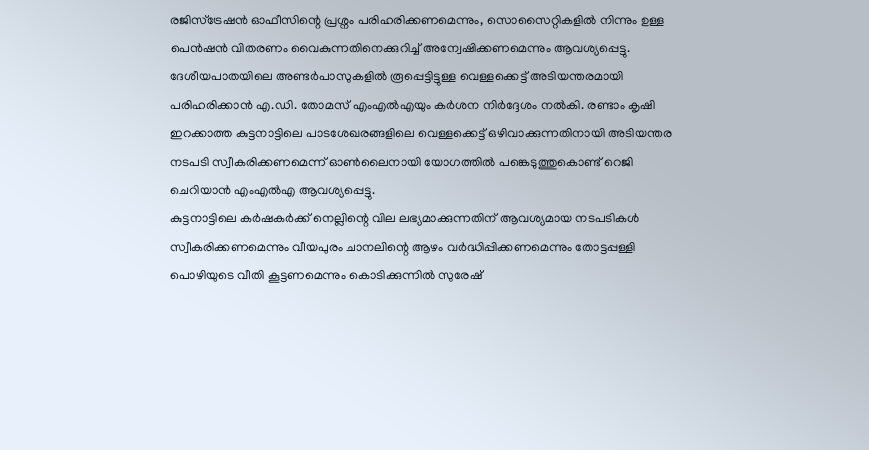രജിസ്ട്രേഷൻ ഓഫീസിന്റെ പ്രശ്നം പരിഹരിക്കണമെന്നും, സൊസൈറ്റികളിൽ നിന്നും ഉള്ള പെൻഷൻ വിതരണം വൈകുന്നതിനെക്കുറിച്ച് അന്വേഷിക്കണമെന്നും ആവശ്യപ്പെട്ടു.
ദേശീയപാതയിലെ അണ്ടർപാസുകളിൽ രൂപ്പെട്ടിട്ടുള്ള വെള്ളക്കെട്ട് അടിയന്തരമായി പരിഹരിക്കാൻ എ.ഡി. തോമസ് എംഎൽഎയും കർശന നിർദ്ദേശം നൽകി. രണ്ടാം കൃഷി ഇറക്കാത്ത കുട്ടനാട്ടിലെ പാടശേഖരങ്ങളിലെ വെള്ളക്കെട്ട് ഒഴിവാക്കുന്നതിനായി അടിയന്തര നടപടി സ്വീകരിക്കണമെന്ന് ഓൺലൈനായി യോഗത്തിൽ പങ്കെടുത്തുകൊണ്ട് റെജി ചെറിയാൻ എംഎൽഎ ആവശ്യപ്പെട്ടു.
കുട്ടനാട്ടിലെ കർഷകർക്ക് നെല്ലിന്റെ വില ലഭ്യമാക്കുന്നതിന് ആവശ്യമായ നടപടികൾ സ്വീകരിക്കണമെന്നും വീയപുരം ചാനലിന്റെ ആഴം വർദ്ധിപ്പിക്കണമെന്നും തോട്ടപ്പള്ളി പൊഴിയുടെ വീതി കൂട്ടണമെന്നും കൊടിക്കുന്നിൽ സുരേഷ്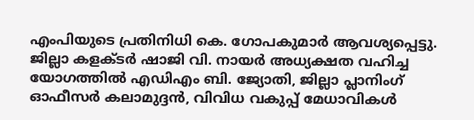എംപിയുടെ പ്രതിനിധി കെ. ഗോപകുമാർ ആവശ്യപ്പെട്ടു. ജില്ലാ കളക്ടർ ഷാജി വി. നായർ അധ്യക്ഷത വഹിച്ച യോഗത്തിൽ എഡിഎം ബി. ജ്യോതി, ജില്ലാ പ്ലാനിംഗ് ഓഫീസർ കലാമുദ്ദൻ, വിവിധ വകുപ്പ് മേധാവികൾ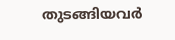തുടങ്ങിയവർ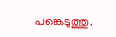പങ്കെടുത്തു.